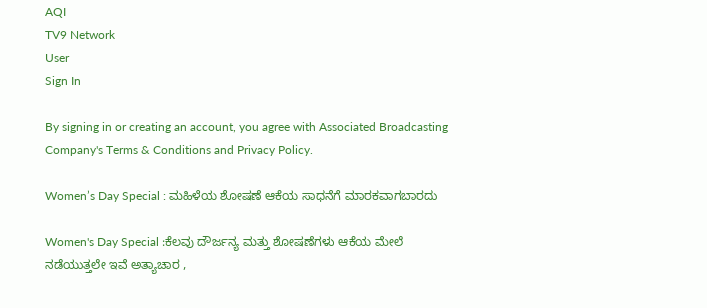AQI
TV9 Network
User
Sign In

By signing in or creating an account, you agree with Associated Broadcasting Company's Terms & Conditions and Privacy Policy.

Women’s Day Special : ಮಹಿಳೆಯ ಶೋಷಣೆ ಆಕೆಯ ಸಾಧನೆಗೆ ಮಾರಕವಾಗಬಾರದು

Women's Day Special :ಕೆಲವು ದೌರ್ಜನ್ಯ ಮತ್ತು ಶೋಷಣೆಗಳು ಆಕೆಯ ಮೇಲೆ ನಡೆಯುತ್ತಲೇ ಇವೆ ಅತ್ಯಾಚಾರ ,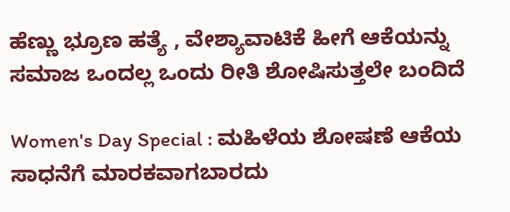ಹೆಣ್ಣು ಭ್ರೂಣ ಹತ್ಯೆ , ವೇಶ್ಯಾವಾಟಿಕೆ ಹೀಗೆ ಆಕೆಯನ್ನು ಸಮಾಜ ಒಂದಲ್ಲ ಒಂದು ರೀತಿ ಶೋಷಿಸುತ್ತಲೇ ಬಂದಿದೆ

Women's Day Special : ಮಹಿಳೆಯ ಶೋಷಣೆ ಆಕೆಯ ಸಾಧನೆಗೆ ಮಾರಕವಾಗಬಾರದು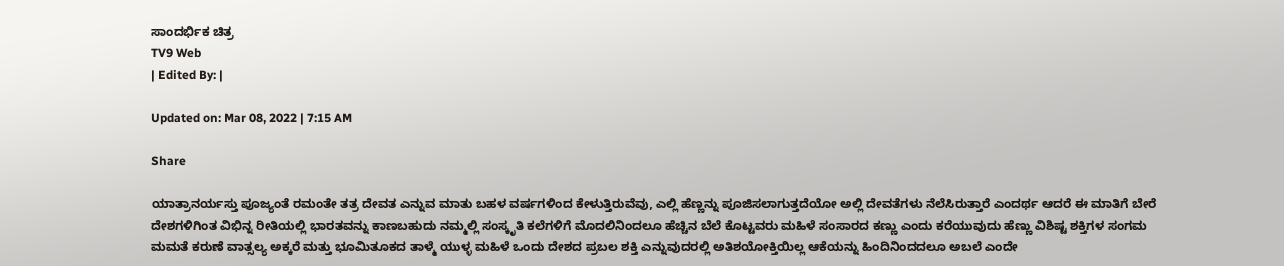ಸಾಂದರ್ಭಿಕ ಚಿತ್ರ
TV9 Web
| Edited By: |

Updated on: Mar 08, 2022 | 7:15 AM

Share

ಯಾತ್ರಾನರ್ಯಸ್ತು ಪೂಜ್ಯಂತೆ ರಮಂತೇ ತತ್ರ ದೇವತ ಎನ್ನುವ ಮಾತು ಬಹಳ ವರ್ಷಗಳಿಂದ ಕೇಳುತ್ತಿರುವೆವು, ಎಲ್ಲಿ ಹೆಣ್ಣನ್ನು ಪೂಜಿಸಲಾಗುತ್ತದೆಯೋ ಅಲ್ಲಿ ದೇವತೆಗಳು ನೆಲೆಸಿರುತ್ತಾರೆ ಎಂದರ್ಥ ಆದರೆ ಈ ಮಾತಿಗೆ ಬೇರೆ ದೇಶಗಳಿಗಿಂತ ವಿಭಿನ್ನ ರೀತಿಯಲ್ಲಿ ಭಾರತವನ್ನು ಕಾಣಬಹುದು ನಮ್ಮಲ್ಲಿ ಸಂಸ್ಕೃತಿ ಕಲೆಗಳಿಗೆ ಮೊದಲಿನಿಂದಲೂ ಹೆಚ್ಚಿನ ಬೆಲೆ ಕೊಟ್ಟವರು ಮಹಿಳೆ ಸಂಸಾರದ ಕಣ್ಣು ಎಂದು ಕರೆಯುವುದು ಹೆಣ್ಣು ವಿಶಿಷ್ಟ ಶಕ್ತಿಗಳ ಸಂಗಮ ಮಮತೆ ಕರುಣೆ ವಾತ್ಸಲ್ಯ ಅಕ್ಕರೆ ಮತ್ತು ಭೂಮಿತೂಕದ ತಾಳ್ಮೆ ಯುಳ್ಳ ಮಹಿಳೆ ಒಂದು ದೇಶದ ಪ್ರಬಲ ಶಕ್ತಿ ಎನ್ನುವುದರಲ್ಲಿ ಅತಿಶಯೋಕ್ತಿಯಿಲ್ಲ ಆಕೆಯನ್ನು ಹಿಂದಿನಿಂದದಲೂ ಅಬಲೆ ಎಂದೇ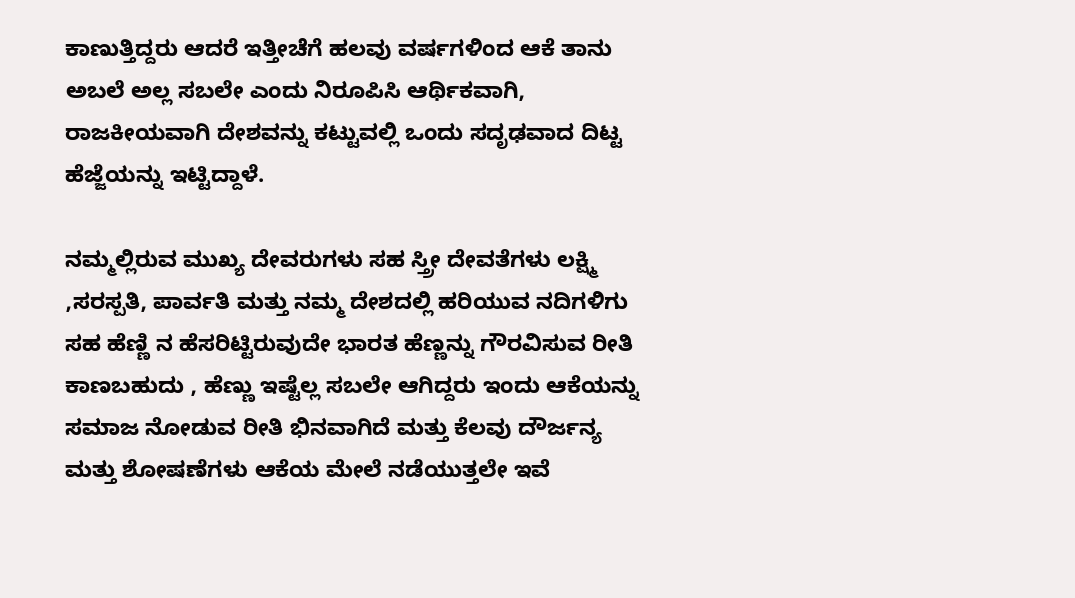ಕಾಣುತ್ತಿದ್ದರು ಆದರೆ ಇತ್ತೀಚೆಗೆ ಹಲವು ವರ್ಷಗಳಿಂದ ಆಕೆ ತಾನು ಅಬಲೆ ಅಲ್ಲ ಸಬಲೇ ಎಂದು ನಿರೂಪಿಸಿ ಆರ್ಥಿಕವಾಗಿ, ರಾಜಕೀಯವಾಗಿ ದೇಶವನ್ನು ಕಟ್ಟುವಲ್ಲಿ ಒಂದು ಸದೃಢವಾದ ದಿಟ್ಟ ಹೆಜ್ಜೆಯನ್ನು ಇಟ್ಟಿದ್ದಾಳೆ.

ನಮ್ಮಲ್ಲಿರುವ ಮುಖ್ಯ ದೇವರುಗಳು ಸಹ ಸ್ತ್ರೀ ದೇವತೆಗಳು ಲಕ್ಷ್ಮಿ ,ಸರಸ್ಪತಿ, ಪಾರ್ವತಿ ಮತ್ತು ನಮ್ಮ ದೇಶದಲ್ಲಿ ಹರಿಯುವ ನದಿಗಳಿಗು ಸಹ ಹೆಣ್ಣಿ ನ ಹೆಸರಿಟ್ಟಿರುವುದೇ ಭಾರತ ಹೆಣ್ಣನ್ನು ಗೌರವಿಸುವ ರೀತಿ ಕಾಣಬಹುದು , ಹೆಣ್ಣು ಇಷ್ಟೆಲ್ಲ ಸಬಲೇ ಆಗಿದ್ದರು ಇಂದು ಆಕೆಯನ್ನು ಸಮಾಜ ನೋಡುವ ರೀತಿ ಭಿನವಾಗಿದೆ ಮತ್ತು ಕೆಲವು ದೌರ್ಜನ್ಯ ಮತ್ತು ಶೋಷಣೆಗಳು ಆಕೆಯ ಮೇಲೆ ನಡೆಯುತ್ತಲೇ ಇವೆ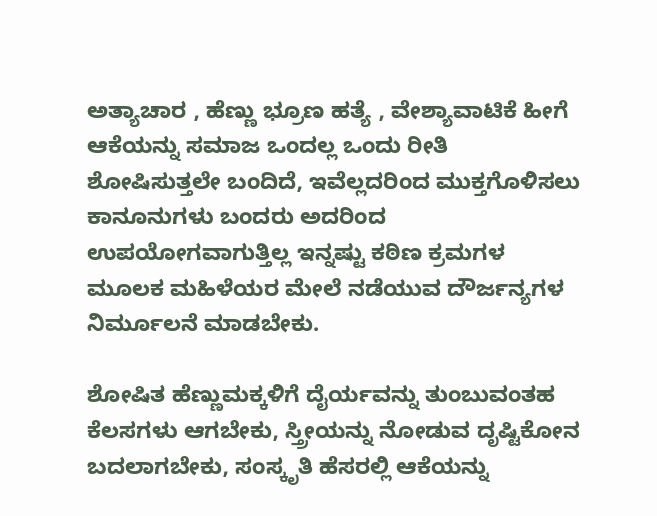ಅತ್ಯಾಚಾರ , ಹೆಣ್ಣು ಭ್ರೂಣ ಹತ್ಯೆ , ವೇಶ್ಯಾವಾಟಿಕೆ ಹೀಗೆ ಆಕೆಯನ್ನು ಸಮಾಜ ಒಂದಲ್ಲ ಒಂದು ರೀತಿ ಶೋಷಿಸುತ್ತಲೇ ಬಂದಿದೆ, ಇವೆಲ್ಲದರಿಂದ ಮುಕ್ತಗೊಳಿಸಲು ಕಾನೂನುಗಳು ಬಂದರು ಅದರಿಂದ ಉಪಯೋಗವಾಗುತ್ತಿಲ್ಲ ಇನ್ನಷ್ಟು ಕಠಿಣ ಕ್ರಮಗಳ ಮೂಲಕ ಮಹಿಳೆಯರ ಮೇಲೆ ನಡೆಯುವ ದೌರ್ಜನ್ಯಗಳ ನಿರ್ಮೂಲನೆ ಮಾಡಬೇಕು.

ಶೋಷಿತ ಹೆಣ್ಣುಮಕ್ಕಳಿಗೆ ದೈರ್ಯವನ್ನು ತುಂಬುವಂತಹ ಕೆಲಸಗಳು ಆಗಬೇಕು, ಸ್ತ್ರೀಯನ್ನು ನೋಡುವ ದೃಷ್ಟಿಕೋನ ಬದಲಾಗಬೇಕು, ಸಂಸ್ಕೃತಿ ಹೆಸರಲ್ಲಿ ಆಕೆಯನ್ನು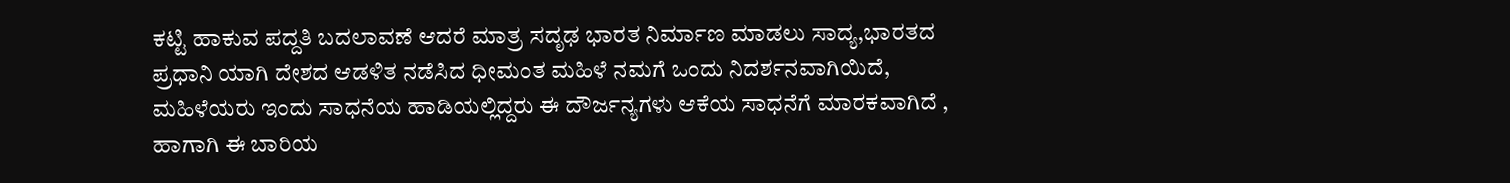ಕಟ್ಟಿ ಹಾಕುವ ಪದ್ದತಿ ಬದಲಾವಣೆ ಆದರೆ ಮಾತ್ರ ಸದೃಢ ಭಾರತ ನಿರ್ಮಾಣ ಮಾಡಲು ಸಾದ್ಯ,ಭಾರತದ ಪ್ರಧಾನಿ ಯಾಗಿ ದೇಶದ ಆಡಳಿತ ನಡೆಸಿದ ಧೀಮಂತ ಮಹಿಳೆ ನಮಗೆ ಒಂದು ನಿದರ್ಶನವಾಗಿಯಿದೆ, ಮಹಿಳೆಯರು ಇಂದು ಸಾಧನೆಯ ಹಾಡಿಯಲ್ಲಿದ್ದರು ಈ ದೌರ್ಜನ್ಯಗಳು ಆಕೆಯ ಸಾಧನೆಗೆ ಮಾರಕವಾಗಿದೆ , ಹಾಗಾಗಿ ಈ ಬಾರಿಯ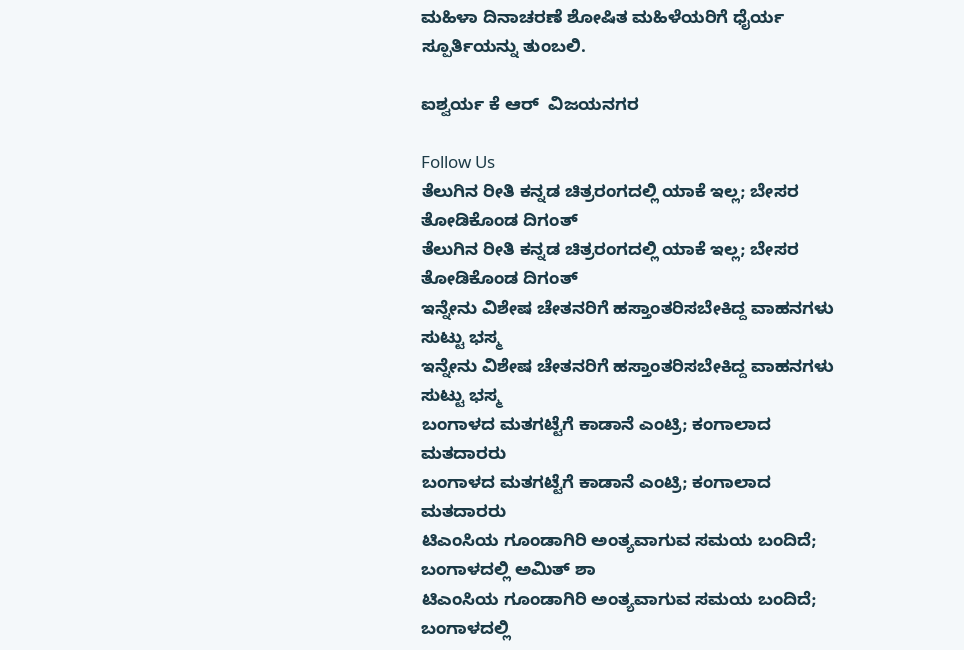ಮಹಿಳಾ ದಿನಾಚರಣೆ ಶೋಷಿತ ಮಹಿಳೆಯರಿಗೆ ಧೈರ್ಯ ಸ್ಪೂರ್ತಿಯನ್ನು ತುಂಬಲಿ.

ಐಶ್ವರ್ಯ ಕೆ ಆರ್  ವಿಜಯನಗರ

Follow Us
ತೆಲುಗಿನ ರೀತಿ ಕನ್ನಡ ಚಿತ್ರರಂಗದಲ್ಲಿ ಯಾಕೆ ಇಲ್ಲ; ಬೇಸರ ತೋಡಿಕೊಂಡ ದಿಗಂತ್
ತೆಲುಗಿನ ರೀತಿ ಕನ್ನಡ ಚಿತ್ರರಂಗದಲ್ಲಿ ಯಾಕೆ ಇಲ್ಲ; ಬೇಸರ ತೋಡಿಕೊಂಡ ದಿಗಂತ್
ಇನ್ನೇನು ವಿಶೇಷ ಚೇತನರಿಗೆ ಹಸ್ತಾಂತರಿಸಬೇಕಿದ್ದ ವಾಹನಗಳು ಸುಟ್ಟು ಭಸ್ಮ
ಇನ್ನೇನು ವಿಶೇಷ ಚೇತನರಿಗೆ ಹಸ್ತಾಂತರಿಸಬೇಕಿದ್ದ ವಾಹನಗಳು ಸುಟ್ಟು ಭಸ್ಮ
ಬಂಗಾಳದ ಮತಗಟ್ಟೆಗೆ ಕಾಡಾನೆ ಎಂಟ್ರಿ; ಕಂಗಾಲಾದ ಮತದಾರರು
ಬಂಗಾಳದ ಮತಗಟ್ಟೆಗೆ ಕಾಡಾನೆ ಎಂಟ್ರಿ; ಕಂಗಾಲಾದ ಮತದಾರರು
ಟಿಎಂಸಿಯ ಗೂಂಡಾಗಿರಿ ಅಂತ್ಯವಾಗುವ ಸಮಯ ಬಂದಿದೆ; ಬಂಗಾಳದಲ್ಲಿ ಅಮಿತ್ ಶಾ
ಟಿಎಂಸಿಯ ಗೂಂಡಾಗಿರಿ ಅಂತ್ಯವಾಗುವ ಸಮಯ ಬಂದಿದೆ; ಬಂಗಾಳದಲ್ಲಿ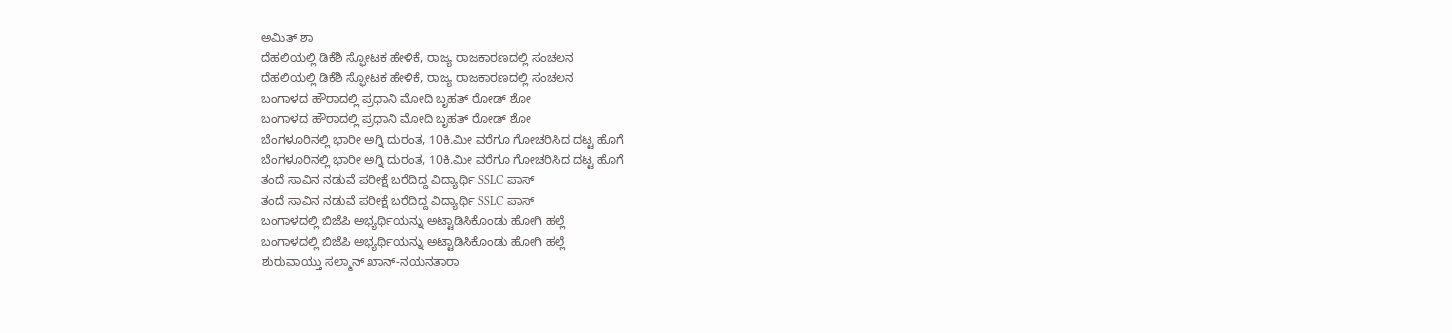ಅಮಿತ್ ಶಾ
ದೆಹಲಿಯಲ್ಲಿ ಡಿಕೆಶಿ ಸ್ಫೋಟಕ ಹೇಳಿಕೆ, ರಾಜ್ಯ ರಾಜಕಾರಣದಲ್ಲಿ ಸಂಚಲನ
ದೆಹಲಿಯಲ್ಲಿ ಡಿಕೆಶಿ ಸ್ಫೋಟಕ ಹೇಳಿಕೆ, ರಾಜ್ಯ ರಾಜಕಾರಣದಲ್ಲಿ ಸಂಚಲನ
ಬಂಗಾಳದ ಹೌರಾದಲ್ಲಿ ಪ್ರಧಾನಿ ಮೋದಿ ಬೃಹತ್ ರೋಡ್ ಶೋ
ಬಂಗಾಳದ ಹೌರಾದಲ್ಲಿ ಪ್ರಧಾನಿ ಮೋದಿ ಬೃಹತ್ ರೋಡ್ ಶೋ
ಬೆಂಗಳೂರಿನಲ್ಲಿ ಭಾರೀ ಅಗ್ನಿ ದುರಂತ, 10ಕಿ.ಮೀ ವರೆಗೂ ಗೋಚರಿಸಿದ ದಟ್ಟ ಹೊಗೆ
ಬೆಂಗಳೂರಿನಲ್ಲಿ ಭಾರೀ ಅಗ್ನಿ ದುರಂತ, 10ಕಿ.ಮೀ ವರೆಗೂ ಗೋಚರಿಸಿದ ದಟ್ಟ ಹೊಗೆ
ತಂದೆ ಸಾವಿನ ನಡುವೆ ಪರೀಕ್ಷೆ ಬರೆದಿದ್ದ ವಿದ್ಯಾರ್ಥಿ SSLC ಪಾಸ್
ತಂದೆ ಸಾವಿನ ನಡುವೆ ಪರೀಕ್ಷೆ ಬರೆದಿದ್ದ ವಿದ್ಯಾರ್ಥಿ SSLC ಪಾಸ್
ಬಂಗಾಳದಲ್ಲಿ ಬಿಜೆಪಿ ಅಭ್ಯರ್ಥಿಯನ್ನು ಅಟ್ಟಾಡಿಸಿಕೊಂಡು ಹೋಗಿ ಹಲ್ಲೆ
ಬಂಗಾಳದಲ್ಲಿ ಬಿಜೆಪಿ ಅಭ್ಯರ್ಥಿಯನ್ನು ಅಟ್ಟಾಡಿಸಿಕೊಂಡು ಹೋಗಿ ಹಲ್ಲೆ
ಶುರುವಾಯ್ತು ಸಲ್ಮಾನ್ ಖಾನ್-ನಯನತಾರಾ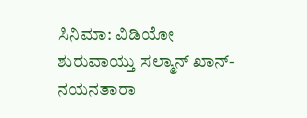ಸಿನಿಮಾ: ವಿಡಿಯೋ
ಶುರುವಾಯ್ತು ಸಲ್ಮಾನ್ ಖಾನ್-ನಯನತಾರಾ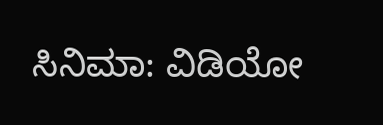ಸಿನಿಮಾ: ವಿಡಿಯೋ